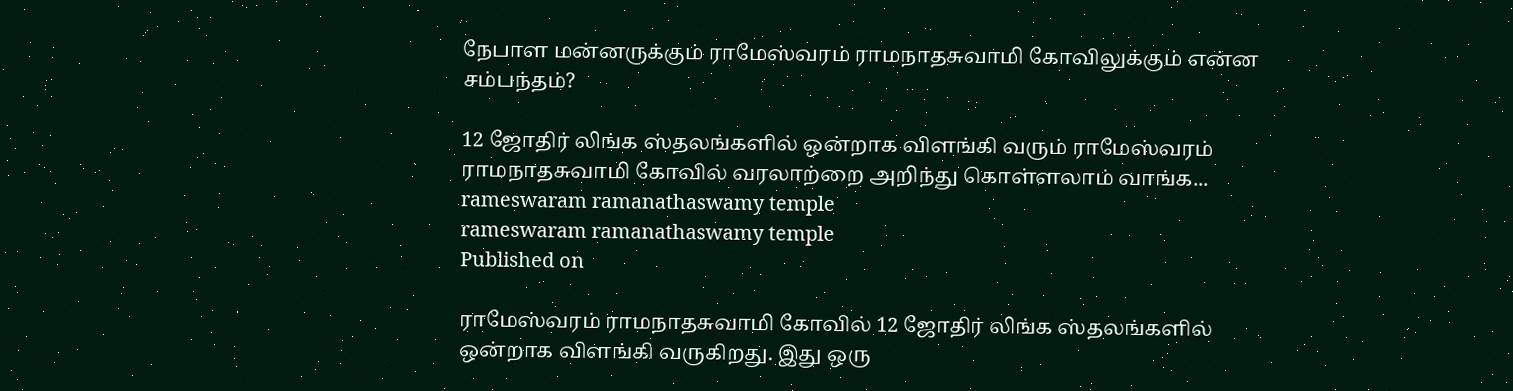நேபாள மன்னருக்கும் ராமேஸ்வரம் ராமநாதசுவாமி கோவிலுக்கும் என்ன சம்பந்தம்?

12 ஜோதிர் லிங்க ஸ்தலங்களில் ஒன்றாக விளங்கி வரும் ராமேஸ்வரம் ராமநாதசுவாமி கோவில் வரலாற்றை அறிந்து கொள்ளலாம் வாங்க...
rameswaram ramanathaswamy temple
rameswaram ramanathaswamy temple
Published on

ராமேஸ்வரம் ராமநாதசுவாமி கோவில் 12 ஜோதிர் லிங்க ஸ்தலங்களில் ஒன்றாக விளங்கி வருகிறது. இது ஒரு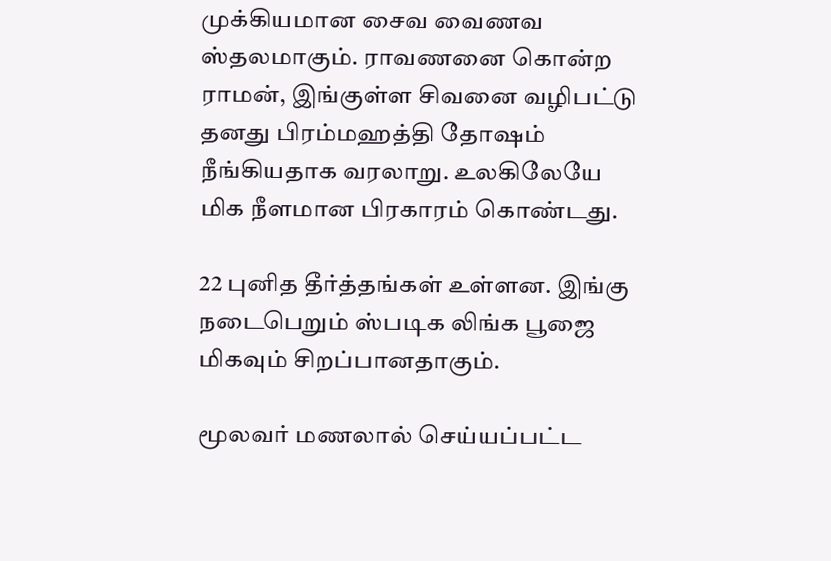முக்கியமான சைவ வைணவ ஸ்தலமாகும். ராவணனை கொன்ற ராமன், இங்குள்ள சிவனை வழிபட்டு தனது பிரம்மஹத்தி தோஷம் நீங்கியதாக வரலாறு. உலகிலேயே மிக நீளமான பிரகாரம் கொண்டது.

22 புனித தீர்த்தங்கள் உள்ளன. இங்கு நடைபெறும் ஸ்படிக லிங்க பூஜை மிகவும் சிறப்பானதாகும்.

மூலவர் மணலால் செய்யப்பட்ட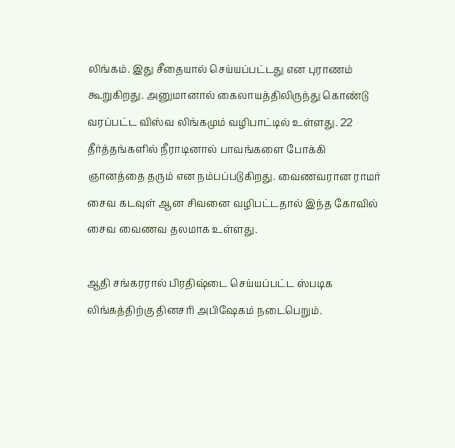லிங்கம். இது சீதையால் செய்யப்பட்டது என புராணம் கூறுகிறது. அனுமானால் கைலாயத்திலிருந்து கொண்டு வரப்பட்ட விஸ்வ லிங்கமும் வழிபாட்டில் உள்ளது. 22 தீர்த்தங்களில் நீராடினால் பாவங்களை போக்கி ஞானத்தை தரும் என நம்பப்படுகிறது. வைணவரான ராமர் சைவ கடவுள் ஆன சிவனை வழிபட்டதால் இந்த கோவில் சைவ வைணவ தலமாக உள்ளது.

ஆதி சங்கரரால் பிரதிஷ்டை செய்யப்பட்ட ஸ்படிக லிங்கத்திற்கு தினசரி அபிஷேகம் நடைபெறும்.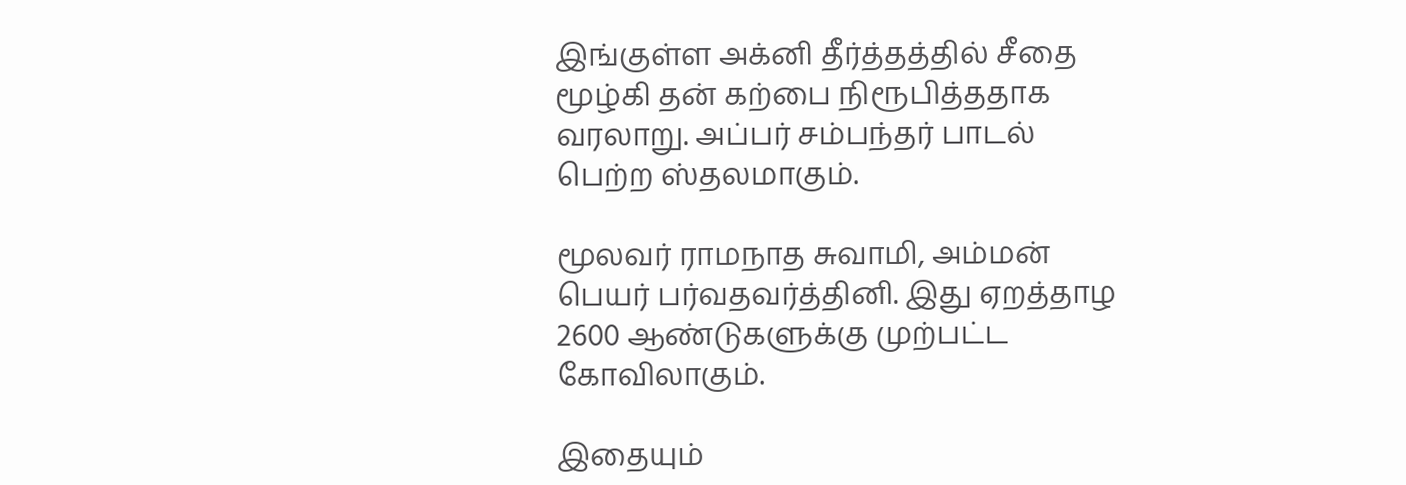இங்குள்ள அக்னி தீர்த்தத்தில் சீதை மூழ்கி தன் கற்பை நிரூபித்ததாக வரலாறு. அப்பர் சம்பந்தர் பாடல் பெற்ற ஸ்தலமாகும்.

மூலவர் ராமநாத சுவாமி, அம்மன் பெயர் பர்வதவர்த்தினி. இது ஏறத்தாழ 2600 ஆண்டுகளுக்கு முற்பட்ட கோவிலாகும்.

இதையும்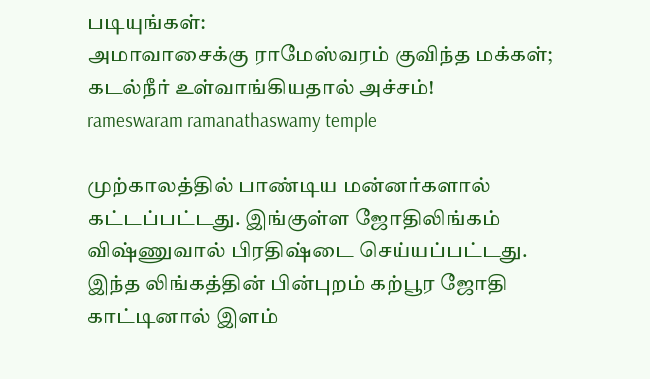படியுங்கள்:
அமாவாசைக்கு ராமேஸ்வரம் குவிந்த மக்கள்; கடல்நீர் உள்வாங்கியதால் அச்சம்!
rameswaram ramanathaswamy temple

முற்காலத்தில் பாண்டிய மன்னர்களால் கட்டப்பட்டது. இங்குள்ள ஜோதிலிங்கம் விஷ்ணுவால் பிரதிஷ்டை செய்யப்பட்டது. இந்த லிங்கத்தின் பின்புறம் கற்பூர ஜோதி காட்டினால் இளம்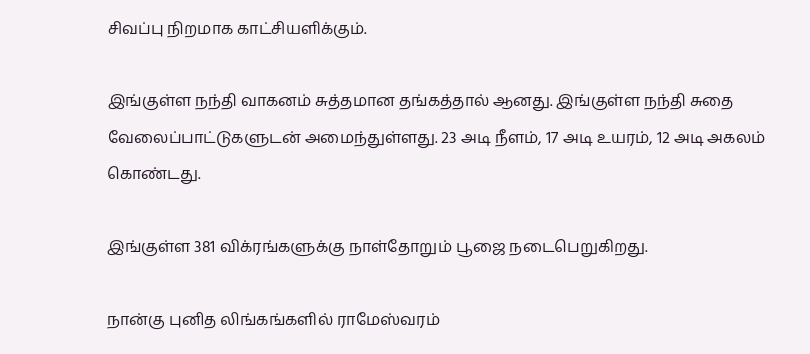சிவப்பு நிறமாக காட்சியளிக்கும்.

இங்குள்ள நந்தி வாகனம் சுத்தமான தங்கத்தால் ஆனது. இங்குள்ள நந்தி சுதை வேலைப்பாட்டுகளுடன் அமைந்துள்ளது. 23 அடி நீளம், 17 அடி உயரம், 12 அடி அகலம் கொண்டது.

இங்குள்ள 381 விக்ரங்களுக்கு நாள்தோறும் பூஜை நடைபெறுகிறது.

நான்கு புனித லிங்கங்களில் ராமேஸ்வரம்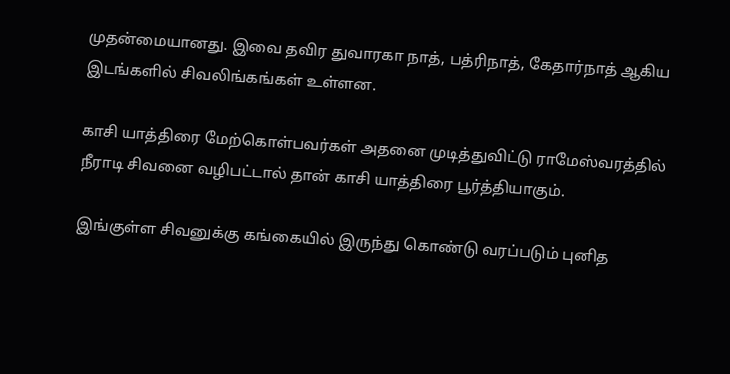முதன்மையானது. இவை தவிர துவாரகா நாத், பத்ரிநாத், கேதார்நாத் ஆகிய இடங்களில் சிவலிங்கங்கள் உள்ளன.

காசி யாத்திரை மேற்கொள்பவர்கள் அதனை முடித்துவிட்டு ராமேஸ்வரத்தில் நீராடி சிவனை வழிபட்டால் தான் காசி யாத்திரை பூர்த்தியாகும்.

இங்குள்ள சிவனுக்கு கங்கையில் இருந்து கொண்டு வரப்படும் புனித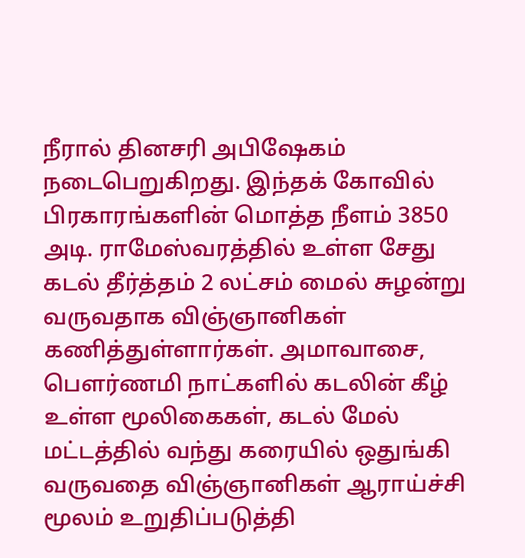நீரால் தினசரி அபிஷேகம் நடைபெறுகிறது. இந்தக் கோவில் பிரகாரங்களின் மொத்த நீளம் 3850 அடி. ராமேஸ்வரத்தில் உள்ள சேது கடல் தீர்த்தம் 2 லட்சம் மைல் சுழன்று வருவதாக விஞ்ஞானிகள் கணித்துள்ளார்கள். அமாவாசை, பௌர்ணமி நாட்களில் கடலின் கீழ் உள்ள மூலிகைகள், கடல் மேல் மட்டத்தில் வந்து கரையில் ஒதுங்கி வருவதை விஞ்ஞானிகள் ஆராய்ச்சி மூலம் உறுதிப்படுத்தி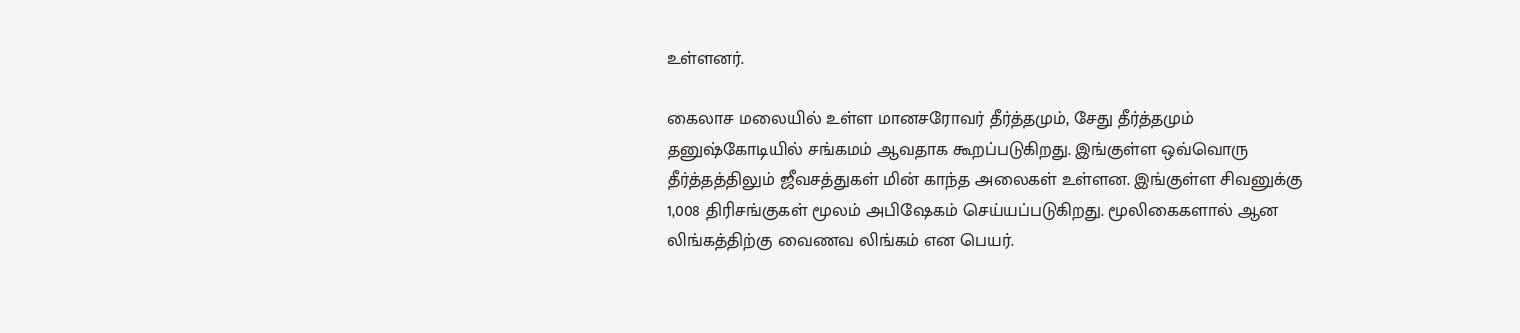உள்ளனர்.

கைலாச மலையில் உள்ள மானசரோவர் தீர்த்தமும், சேது தீர்த்தமும் தனுஷ்கோடியில் சங்கமம் ஆவதாக கூறப்படுகிறது. இங்குள்ள ஒவ்வொரு தீர்த்தத்திலும் ஜீவசத்துகள் மின் காந்த அலைகள் உள்ளன. இங்குள்ள சிவனுக்கு 1,008 திரிசங்குகள் மூலம் அபிஷேகம் செய்யப்படுகிறது. மூலிகைகளால் ஆன லிங்கத்திற்கு வைணவ லிங்கம் என பெயர்.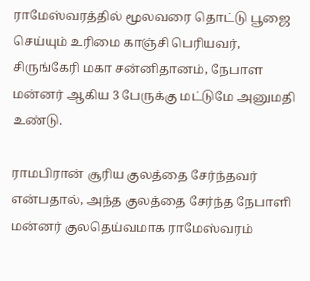ராமேஸ்வரத்தில் மூலவரை தொட்டு பூஜை செய்யும் உரிமை காஞ்சி பெரியவர், சிருங்கேரி மகா சன்னிதானம், நேபாள மன்னர் ஆகிய 3 பேருக்கு மட்டுமே அனுமதி உண்டு.

ராமபிரான் சூரிய குலத்தை சேர்ந்தவர் என்பதால், அந்த குலத்தை சேர்ந்த நேபாளி மன்னர் குலதெய்வமாக ராமேஸ்வரம்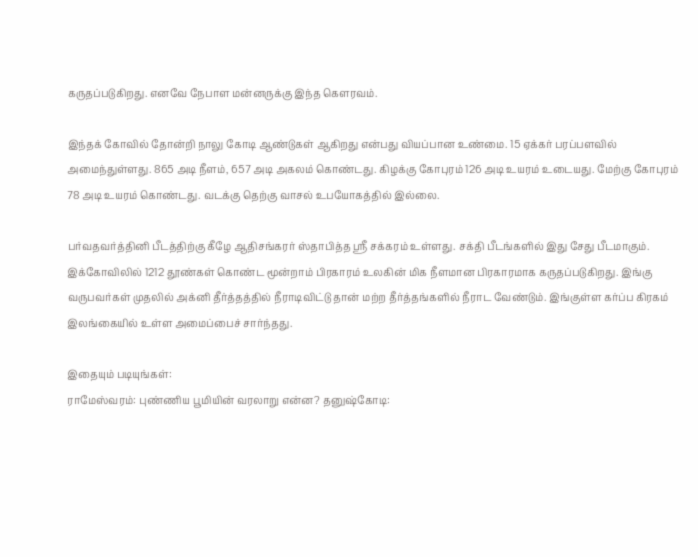கருதப்படுகிறது. எனவே நேபாள மன்னருக்கு இந்த கௌரவம்.

இந்தக் கோவில் தோன்றி நாலு கோடி ஆண்டுகள் ஆகிறது என்பது வியப்பான உண்மை. 15 ஏக்கர் பரப்பளவில் அமைந்துள்ளது. 865 அடி நீளம், 657 அடி அகலம் கொண்டது. கிழக்கு கோபுரம் 126 அடி உயரம் உடையது. மேற்கு கோபுரம் 78 அடி உயரம் கொண்டது. வடக்கு தெற்கு வாசல் உபயோகத்தில் இல்லை.

பர்வதவர்த்தினி பீடத்திற்கு கீழே ஆதிசங்கரர் ஸ்தாபித்த ஸ்ரீ சக்கரம் உள்ளது. சக்தி பீடங்களில் இது சேது பீடமாகும். இக்கோவிலில் 1212 தூண்கள் கொண்ட மூன்றாம் பிரகாரம் உலகின் மிக நீளமான பிரகாரமாக கருதப்படுகிறது. இங்கு வருபவர்கள் முதலில் அக்னி தீர்த்தத்தில் நீராடிவிட்டு தான் மற்ற தீர்த்தங்களில் நீராட வேண்டும். இங்குள்ள கர்ப்ப கிரகம் இலங்கையில் உள்ள அமைப்பைச் சார்ந்தது.

இதையும் படியுங்கள்:
ராமேஸ்வரம்: புண்ணிய பூமியின் வரலாறு என்ன? தனுஷ்கோடி: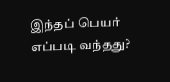இந்தப் பெயர் எப்படி வந்தது?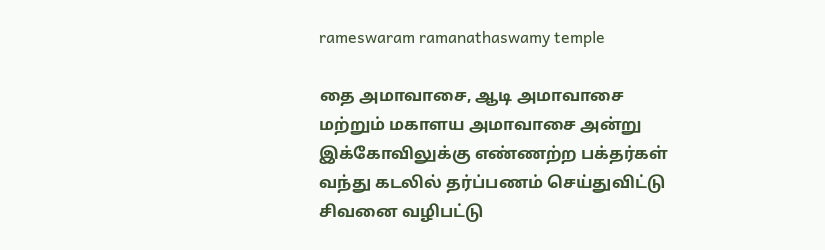rameswaram ramanathaswamy temple

தை அமாவாசை, ஆடி அமாவாசை மற்றும் மகாளய அமாவாசை அன்று இக்கோவிலுக்கு எண்ணற்ற பக்தர்கள் வந்து கடலில் தர்ப்பணம் செய்துவிட்டு சிவனை வழிபட்டு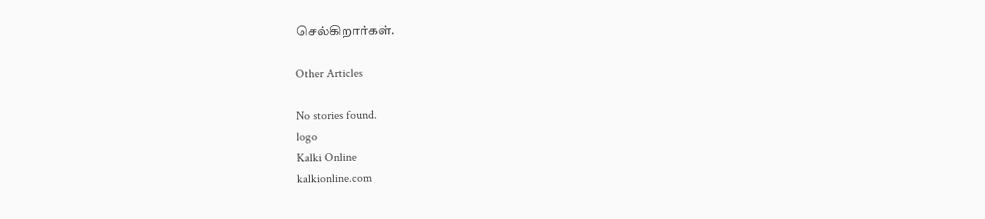செல்கிறார்கள்.

Other Articles

No stories found.
logo
Kalki Online
kalkionline.com